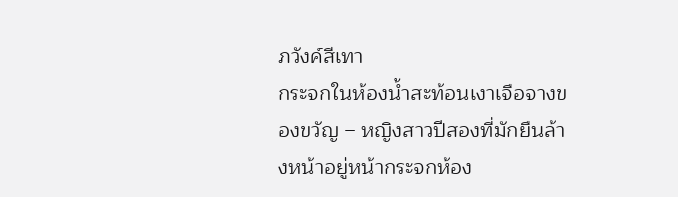ภวังค์สีเทา
กระจกในห้องน้ำสะท้อนเงาเจือจางของขวัญ – หญิงสาวปีสองที่มักยืนล้างหน้าอยู่หน้ากระจกห้อง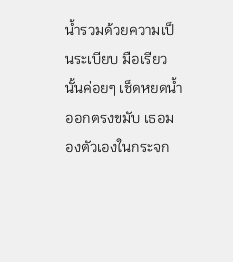น้ำรวมด้วยความเป็นระเบียบ มือเรียวนั้นค่อยๆ เช็ดหยดน้ำออกตรงขมับ เธอมองตัวเองในกระจก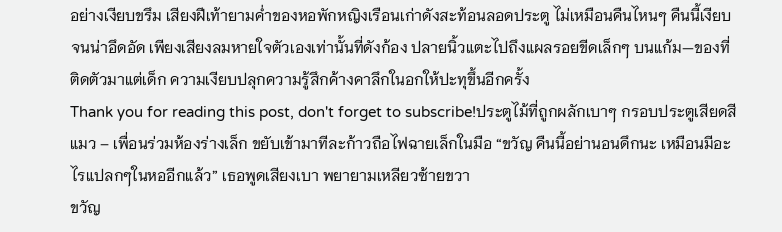อย่างเงียบขรึม เสียงฝีเท้ายามค่ำของหอพักหญิงเรือนเก่าดังสะท้อนลอดประตู ไม่เหมือนคืนไหนๆ คืนนี้เงียบจนน่าอึดอัด เพียงเสียงลมหายใจตัวเองเท่านั้นที่ดังก้อง ปลายนิ้วแตะไปถึงแผลรอยขีดเล็กๆ บนแก้ม—ของที่ติดตัวมาแต่เด็ก ความเงียบปลุกความรู้สึกค้างคาลึกในอกให้ปะทุขึ้นอีกครั้ง
Thank you for reading this post, don't forget to subscribe!ประตูไม้ที่ถูกผลักเบาๆ กรอบประตูเสียดสี แมว – เพื่อนร่วมห้องร่างเล็ก ขยับเข้ามาทีละก้าวถือไฟฉายเล็กในมือ “ขวัญ คืนนี้อย่านอนดึกนะ เหมือนมีอะไรแปลกๆในหออีกแล้ว” เธอพูดเสียงเบา พยายามเหลียวซ้ายขวา
ขวัญ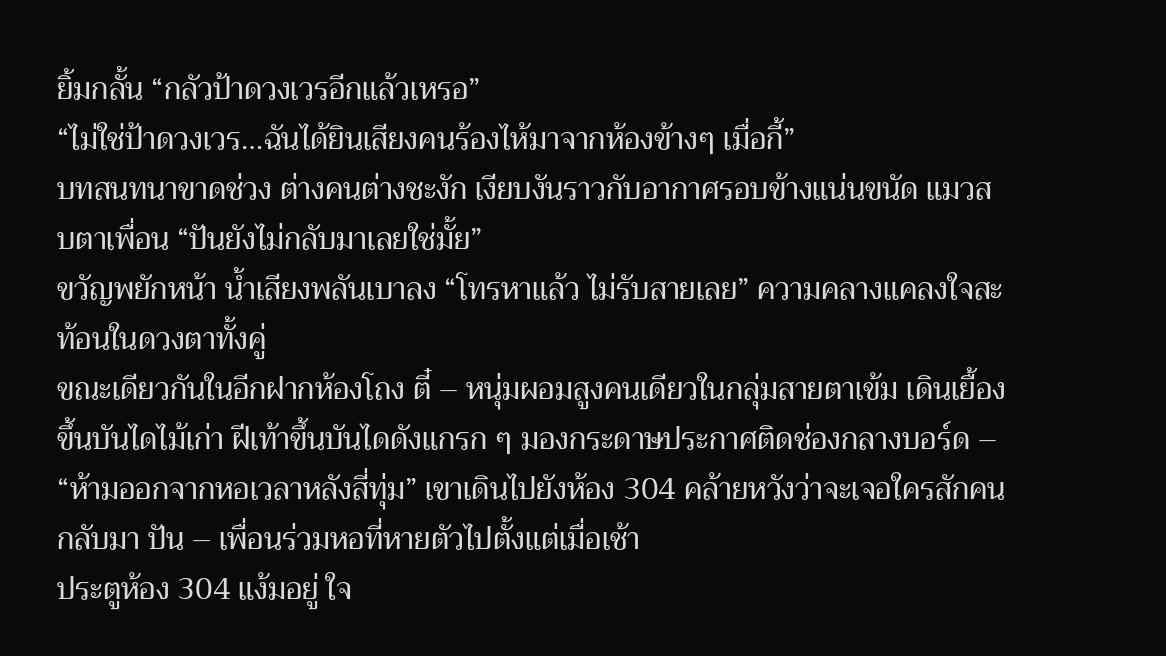ยิ้มกลั้น “กลัวป้าดวงเวรอีกแล้วเหรอ”
“ไม่ใช่ป้าดวงเวร…ฉันได้ยินเสียงคนร้องไห้มาจากห้องข้างๆ เมื่อกี้”
บทสนทนาขาดช่วง ต่างคนต่างชะงัก เงียบงันราวกับอากาศรอบข้างแน่นขนัด แมวสบตาเพื่อน “ปันยังไม่กลับมาเลยใช่มั้ย”
ขวัญพยักหน้า น้ำเสียงพลันเบาลง “โทรหาแล้ว ไม่รับสายเลย” ความคลางแคลงใจสะท้อนในดวงตาทั้งคู่
ขณะเดียวกันในอีกฝากห้องโถง ตี๋ – หนุ่มผอมสูงคนเดียวในกลุ่มสายตาเข้ม เดินเยื้องขึ้นบันไดไม้เก่า ฝีเท้าขึ้นบันไดดังแกรก ๆ มองกระดาษประกาศติดช่องกลางบอร์ด – “ห้ามออกจากหอเวลาหลังสี่ทุ่ม” เขาเดินไปยังห้อง 304 คล้ายหวังว่าจะเจอใครสักคนกลับมา ปัน – เพื่อนร่วมหอที่หายตัวไปตั้งแต่เมื่อเช้า
ประตูห้อง 304 แง้มอยู่ ใจ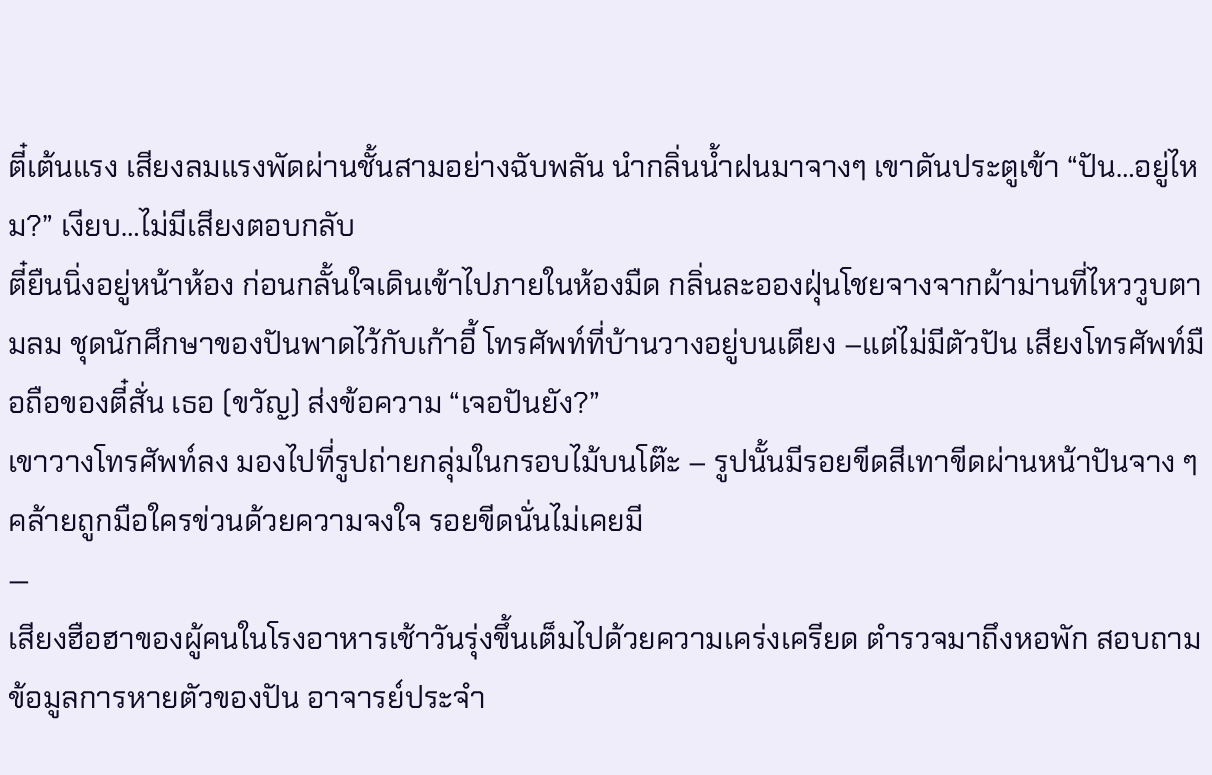ตี๋เต้นแรง เสียงลมแรงพัดผ่านชั้นสามอย่างฉับพลัน นำกลิ่นน้ำฝนมาจางๆ เขาดันประตูเข้า “ปัน…อยู่ไหม?” เงียบ…ไม่มีเสียงตอบกลับ
ตี๋ยืนนิ่งอยู่หน้าห้อง ก่อนกลั้นใจเดินเข้าไปภายในห้องมืด กลิ่นละอองฝุ่นโชยจางจากผ้าม่านที่ไหววูบตามลม ชุดนักศึกษาของปันพาดไว้กับเก้าอี้ โทรศัพท์ที่บ้านวางอยู่บนเตียง –แต่ไม่มีตัวปัน เสียงโทรศัพท์มือถือของตี๋สั่น เธอ (ขวัญ) ส่งข้อความ “เจอปันยัง?”
เขาวางโทรศัพท์ลง มองไปที่รูปถ่ายกลุ่มในกรอบไม้บนโต๊ะ – รูปนั้นมีรอยขีดสีเทาขีดผ่านหน้าปันจาง ๆ คล้ายถูกมือใครข่วนด้วยความจงใจ รอยขีดนั่นไม่เคยมี
—
เสียงฮือฮาของผู้คนในโรงอาหารเช้าวันรุ่งขึ้นเต็มไปด้วยความเคร่งเครียด ตำรวจมาถึงหอพัก สอบถามข้อมูลการหายตัวของปัน อาจารย์ประจำ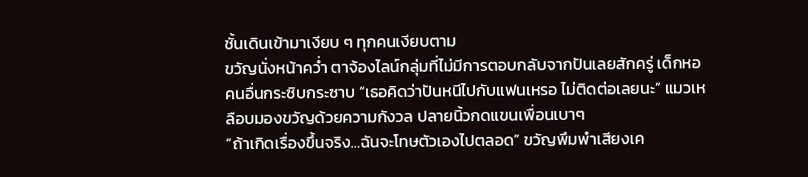ชั้นเดินเข้ามาเงียบ ๆ ทุกคนเงียบตาม
ขวัญนั่งหน้าคว่ำ ตาจ้องไลน์กลุ่มที่ไม่มีการตอบกลับจากปันเลยสักครู่ เด็กหอคนอื่นกระซิบกระซาบ “เธอคิดว่าปันหนีไปกับแฟนเหรอ ไม่ติดต่อเลยนะ” แมวเหลือบมองขวัญด้วยความกังวล ปลายนิ้วกดแขนเพื่อนเบาๆ
“ถ้าเกิดเรื่องขึ้นจริง…ฉันจะโทษตัวเองไปตลอด” ขวัญพึมพำเสียงเค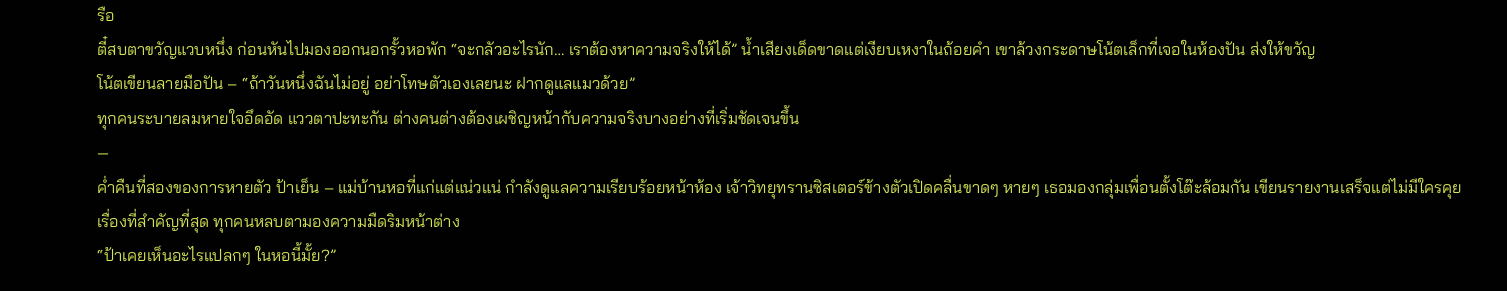รือ
ตี๋สบตาขวัญแวบหนึ่ง ก่อนหันไปมองออกนอกรั้วหอพัก “จะกลัวอะไรนัก… เราต้องหาความจริงให้ได้” น้ำเสียงเด็ดขาดแต่เงียบเหงาในถ้อยคำ เขาล้วงกระดาษโน้ตเล็กที่เจอในห้องปัน ส่งให้ขวัญ
โน้ตเขียนลายมือปัน – “ถ้าวันหนึ่งฉันไม่อยู่ อย่าโทษตัวเองเลยนะ ฝากดูแลแมวด้วย”
ทุกคนระบายลมหายใจอึดอัด แววตาปะทะกัน ต่างคนต่างต้องเผชิญหน้ากับความจริงบางอย่างที่เริ่มชัดเจนขึ้น
—
ค่ำคืนที่สองของการหายตัว ป้าเย็น – แม่บ้านหอที่แก่แต่แน่วแน่ กำลังดูแลความเรียบร้อยหน้าห้อง เจ้าวิทยุทรานซิสเตอร์ข้างตัวเปิดคลื่นขาดๆ หายๆ เธอมองกลุ่มเพื่อนตั้งโต๊ะล้อมกัน เขียนรายงานเสร็จแต่ไม่มีใครคุยเรื่องที่สำคัญที่สุด ทุกคนหลบตามองความมืดริมหน้าต่าง
“ป้าเคยเห็นอะไรแปลกๆ ในหอนี้มั้ย?”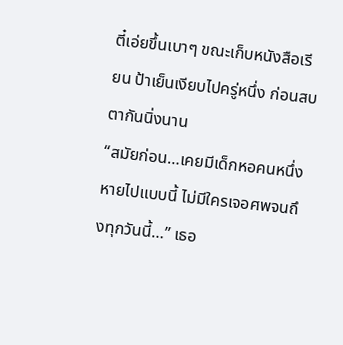ตี๋เอ่ยขึ้นเบาๆ ขณะเก็บหนังสือเรียน ป้าเย็นเงียบไปครู่หนึ่ง ก่อนสบตากันนิ่งนาน
“สมัยก่อน…เคยมีเด็กหอคนหนึ่งหายไปแบบนี้ ไม่มีใครเจอศพจนถึงทุกวันนี้…” เธอ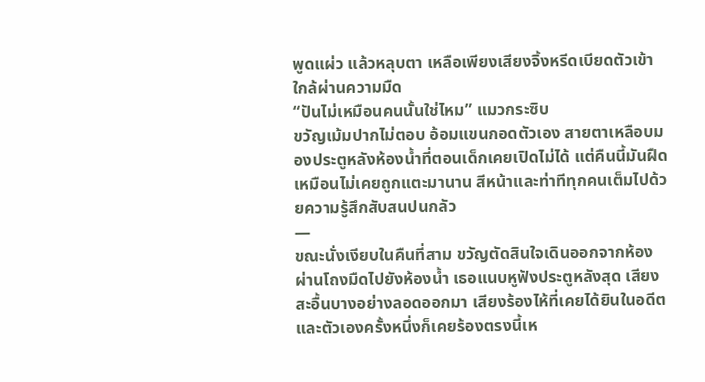พูดแผ่ว แล้วหลุบตา เหลือเพียงเสียงจิ้งหรีดเบียดตัวเข้าใกล้ผ่านความมืด
“ปันไม่เหมือนคนนั้นใช่ไหม” แมวกระซิบ
ขวัญเม้มปากไม่ตอบ อ้อมแขนกอดตัวเอง สายตาเหลือบมองประตูหลังห้องน้ำที่ตอนเด็กเคยเปิดไม่ได้ แต่คืนนี้มันฝืดเหมือนไม่เคยถูกแตะมานาน สีหน้าและท่าทีทุกคนเต็มไปด้วยความรู้สึกสับสนปนกลัว
—
ขณะนั่งเงียบในคืนที่สาม ขวัญตัดสินใจเดินออกจากห้อง ผ่านโถงมืดไปยังห้องน้ำ เธอแนบหูฟังประตูหลังสุด เสียงสะอื้นบางอย่างลอดออกมา เสียงร้องไห้ที่เคยได้ยินในอดีต และตัวเองครั้งหนึ่งก็เคยร้องตรงนี้เห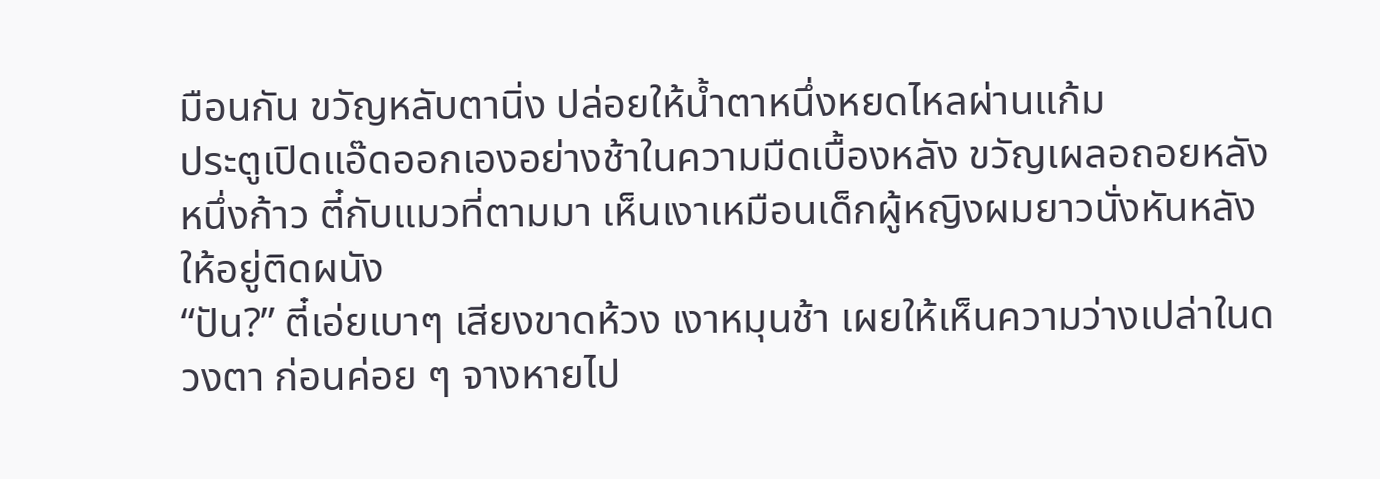มือนกัน ขวัญหลับตานิ่ง ปล่อยให้น้ำตาหนึ่งหยดไหลผ่านแก้ม
ประตูเปิดแอ๊ดออกเองอย่างช้าในความมืดเบื้องหลัง ขวัญเผลอถอยหลังหนึ่งก้าว ตี๋กับแมวที่ตามมา เห็นเงาเหมือนเด็กผู้หญิงผมยาวนั่งหันหลังให้อยู่ติดผนัง
“ปัน?” ตี๋เอ่ยเบาๆ เสียงขาดห้วง เงาหมุนช้า เผยให้เห็นความว่างเปล่าในดวงตา ก่อนค่อย ๆ จางหายไป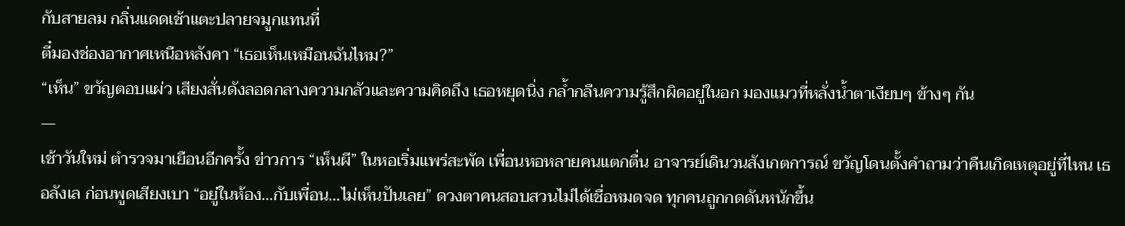กับสายลม กลิ่นแดดเช้าแตะปลายจมูกแทนที่
ตี๋มองช่องอากาศเหนือหลังคา “เธอเห็นเหมือนฉันไหม?”
“เห็น” ขวัญตอบแผ่ว เสียงสั่นดังลอดกลางความกลัวและความคิดถึง เธอหยุดนิ่ง กล้ำกลืนความรู้สึกผิดอยู่ในอก มองแมวที่หลั่งน้ำตาเงียบๆ ข้างๆ กัน
—
เช้าวันใหม่ ตำรวจมาเยือนอีกครั้ง ข่าวการ “เห็นผี” ในหอเริ่มแพร่สะพัด เพื่อนหอหลายคนแตกตื่น อาจารย์เดินวนสังเกตการณ์ ขวัญโดนตั้งคำถามว่าคืนเกิดเหตุอยู่ที่ไหน เธอลังเล ก่อนพูดเสียงเบา “อยู่ในห้อง…กับเพื่อน…ไม่เห็นปันเลย” ดวงตาคนสอบสวนไม่ได้เชื่อหมดจด ทุกคนถูกกดดันหนักขึ้น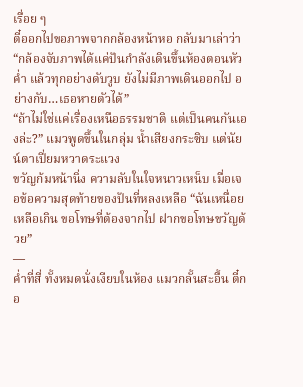เรื่อย ๆ
ตี๋ออกไปขอภาพจากกล้องหน้าหอ กลับมาเล่าว่า “กล้องจับภาพได้แค่ปันกำลังเดินขึ้นห้องตอนหัวค่ำ แล้วทุกอย่างดับวูบ ยังไม่มีภาพเดินออกไป อย่างกับ…เธอหายตัวได้”
“ถ้าไม่ใช่แค่เรื่องเหนือธรรมชาติ แต่เป็นคนกันเองล่ะ?” แมวพูดขึ้นในกลุ่ม น้ำเสียงกระซิบ แต่นัยน์ตาเปี่ยมหวาดระแวง
ขวัญก้มหน้านิ่ง ความลับในใจหนาวเหน็บ เมื่อเจอข้อความสุดท้ายของปันที่หลงเหลือ “ฉันเหนื่อยเหลือเกิน ขอโทษที่ต้องจากไป ฝากขอโทษขวัญด้วย”
—
ค่ำที่สี่ ทั้งหมดนั่งเงียบในห้อง แมวกลั้นสะอื้น ตี๋กอ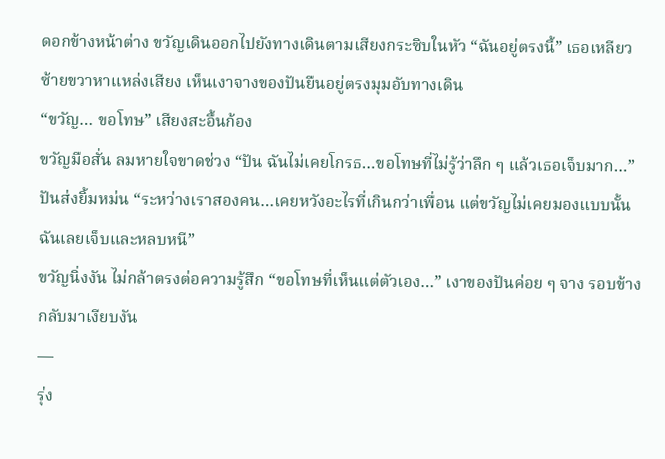ดอกข้างหน้าต่าง ขวัญเดินออกไปยังทางเดินตามเสียงกระซิบในหัว “ฉันอยู่ตรงนี้” เธอเหลียวซ้ายขวาหาแหล่งเสียง เห็นเงาจางของปันยืนอยู่ตรงมุมอับทางเดิน
“ขวัญ… ขอโทษ” เสียงสะอื้นก้อง
ขวัญมือสั่น ลมหายใจขาดช่วง “ปัน ฉันไม่เคยโกรธ…ขอโทษที่ไม่รู้ว่าลึก ๆ แล้วเธอเจ็บมาก…”
ปันส่งยิ้มหม่น “ระหว่างเราสองคน…เคยหวังอะไรที่เกินกว่าเพื่อน แต่ขวัญไม่เคยมองแบบนั้น ฉันเลยเจ็บและหลบหนี”
ขวัญนิ่งงัน ไม่กล้าตรงต่อความรู้สึก “ขอโทษที่เห็นแต่ตัวเอง…” เงาของปันค่อย ๆ จาง รอบข้างกลับมาเงียบงัน
—
รุ่ง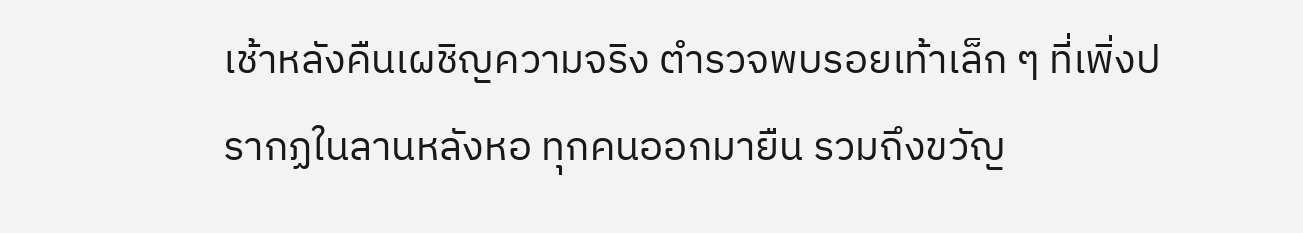เช้าหลังคืนเผชิญความจริง ตำรวจพบรอยเท้าเล็ก ๆ ที่เพิ่งปรากฏในลานหลังหอ ทุกคนออกมายืน รวมถึงขวัญ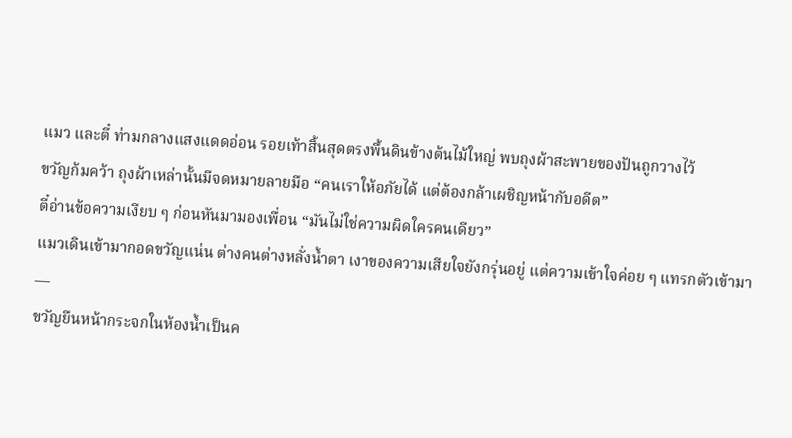แมว และตี๋ ท่ามกลางแสงแดดอ่อน รอยเท้าสิ้นสุดตรงพื้นดินข้างต้นไม้ใหญ่ พบถุงผ้าสะพายของปันถูกวางไว้
ขวัญก้มคว้า ถุงผ้าเหล่านั้นมีจดหมายลายมือ “คนเราให้อภัยได้ แต่ต้องกล้าเผชิญหน้ากับอดีต”
ตี๋อ่านข้อความเงียบ ๆ ก่อนหันมามองเพื่อน “มันไม่ใช่ความผิดใครคนเดียว”
แมวเดินเข้ามากอดขวัญแน่น ต่างคนต่างหลั่งน้ำตา เงาของความเสียใจยังกรุ่นอยู่ แต่ความเข้าใจค่อย ๆ แทรกตัวเข้ามา
—
ขวัญยืนหน้ากระจกในห้องน้ำเป็นค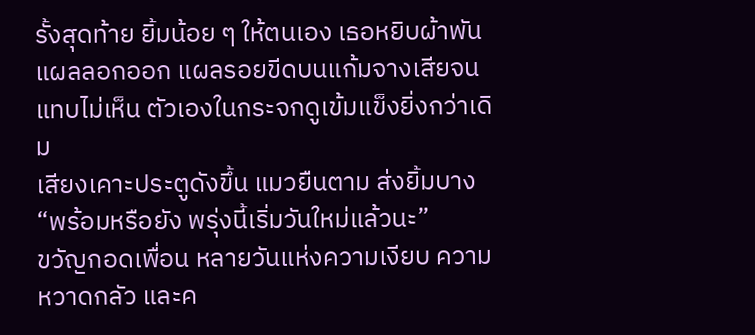รั้งสุดท้าย ยิ้มน้อย ๆ ให้ตนเอง เธอหยิบผ้าพันแผลลอกออก แผลรอยขีดบนแก้มจางเสียจนแทบไม่เห็น ตัวเองในกระจกดูเข้มแข็งยิ่งกว่าเดิม
เสียงเคาะประตูดังขึ้น แมวยืนตาม ส่งยิ้มบาง “พร้อมหรือยัง พรุ่งนี้เริ่มวันใหม่แล้วนะ”
ขวัญกอดเพื่อน หลายวันแห่งความเงียบ ความหวาดกลัว และค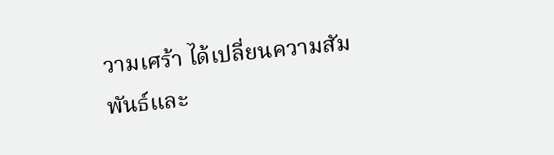วามเศร้า ได้เปลี่ยนความสัมพันธ์และ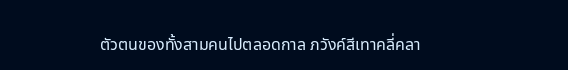ตัวตนของทั้งสามคนไปตลอดกาล ภวังค์สีเทาคลี่คลา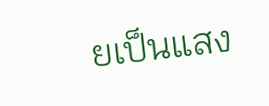ยเป็นแสง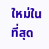ใหม่ในที่สุด